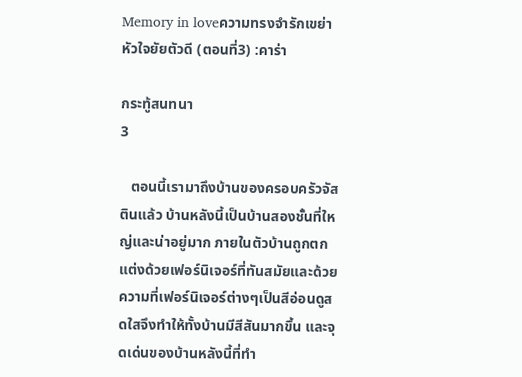Memory in loveความทรงจำรักเขย่าหัวใจยัยตัวดี (ตอนที่3) :คาร่า

กระทู้สนทนา
3

   ตอนนี้เรามาถึงบ้านของครอบครัวจัสตินแล้ว บ้านหลังนี้เป็นบ้านสองชั้นที่ใหญ่และน่าอยู่มาก ภายในตัวบ้านถูกตกแต่งด้วยเฟอร์นิเจอร์ที่ทันสมัยและด้วยความที่เฟอร์นิเจอร์ต่างๆเป็นสีอ่อนดูสดใสจึงทำให้ทั้งบ้านมีสีสันมากขึ้น และจุดเด่นของบ้านหลังนี้ที่ทำ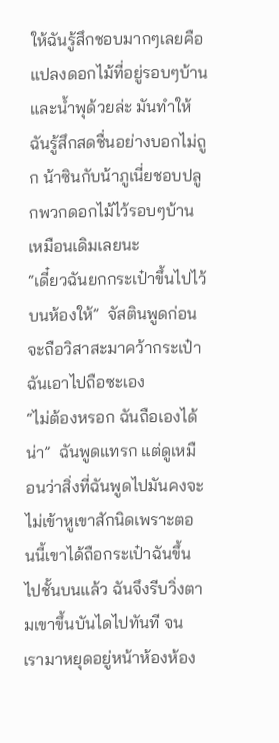ให้ฉันรู้สึกชอบมากๆเลยคือแปลงดอกไม้ที่อยู่รอบๆบ้านและน้ำพุด้วยล่ะ มันทำให้ฉันรู้สึกสดชื่นอย่างบอกไม่ถูก น้าซินกับน้าภูเนี่ยชอบปลูกพวกดอกไม้ไว้รอบๆบ้านเหมือนเดิมเลยนะ
“เดี๋ยวฉันยกกระเป๋าขึ้นไปไว้บนห้องให้”  จัสตินพูดก่อนจะถือวิสาสะมาคว้ากระเป๋าฉันเอาไปถือซะเอง
“ไม่ต้องหรอก ฉันถือเองได้น่า”  ฉันพูดแทรก แต่ดูเหมือนว่าสิ่งที่ฉันพูดไปมันคงจะไม่เข้าหูเขาสักนิดเพราะตอนนี้เขาได้ถือกระเป๋าฉันขึ้นไปชั้นบนแล้ว ฉันจึงรีบวิ่งตามเขาขึ้นบันไดไปทันที จนเรามาหยุดอยู่หน้าห้องห้อง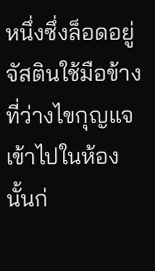หนึ่งซึ่งล็อดอยู่ จัสตินใช้มือข้างที่ว่างไขกุญแจเข้าไปในห้องนั้นก่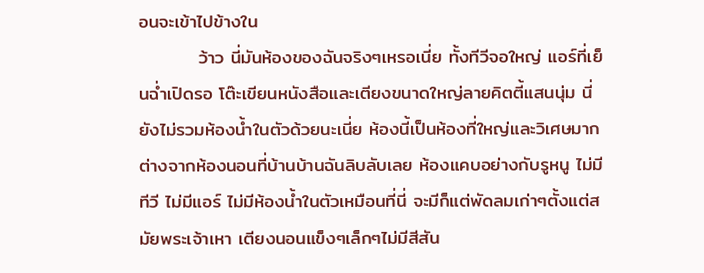อนจะเข้าไปข้างใน
         ว้าว นี่มันห้องของฉันจริงๆเหรอเนี่ย ทั้งทีวีจอใหญ่ แอร์ที่เย็นฉ่ำเปิดรอ โต๊ะเขียนหนังสือและเตียงขนาดใหญ่ลายคิตตี้แสนนุ่ม นี่ยังไม่รวมห้องน้ำในตัวด้วยนะเนี่ย ห้องนี้เป็นห้องที่ใหญ่และวิเศษมาก ต่างจากห้องนอนที่บ้านบ้านฉันลิบลับเลย ห้องแคบอย่างกับรูหนู ไม่มีทีวี ไม่มีแอร์ ไม่มีห้องน้ำในตัวเหมือนที่นี่ จะมีก็แต่พัดลมเก่าๆตั้งแต่สมัยพระเจ้าเหา เตียงนอนแข็งๆเล็กๆไม่มีสีสัน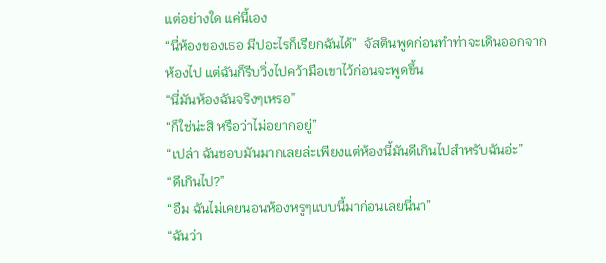แต่อย่างใด แค่นี้เอง
“นี่ห้องของเธอ มีปอะไรก็เรียกฉันได้”  จัสตินพูดก่อนทำท่าจะเดินออกจากห้องไป แต่ฉันก็รีบวิ่งไปคว้ามือเขาไว้ก่อนจะพูดขึ้น
“นี่มันห้องฉันจริงๆเหรอ”
“ก็ใช่น่ะสิ หรือว่าไม่อยากอยู่”
“เปล่า ฉันชอบมันมากเลยล่ะเพียงแต่ห้องนี้มันดีเกินไปสำหรับฉันอ่ะ”
“ดีเกินไป?”
“อืม ฉันไม่เคยนอนห้องหรูๆแบบนี้มาก่อนเลยนี่นา”
“ฉันว่า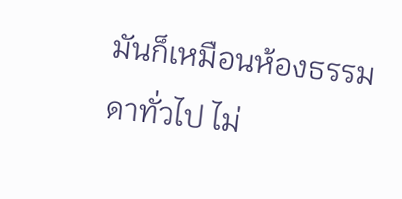มันก็เหมือนห้องธรรมดาทั่วไป ไม่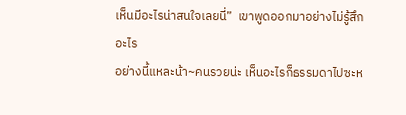เห็นมีอะไรน่าสนใจเลยนี่”  เขาพูดออกมาอย่างไม่รู้สึกอะไร
อย่างนี้แหละน้า~คนรวยน่ะ เห็นอะไรก็ธรรมดาไปซะห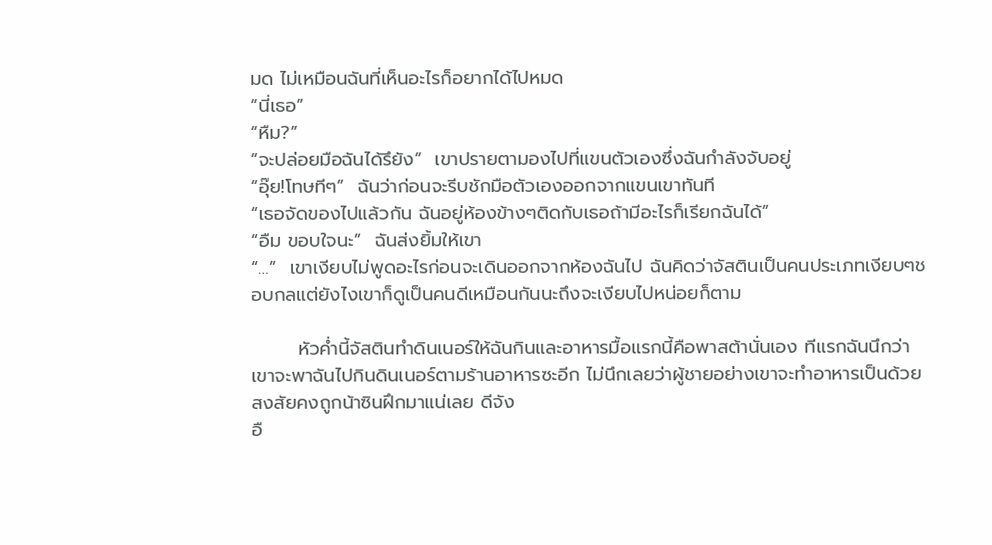มด ไม่เหมือนฉันที่เห็นอะไรก็อยากได้ไปหมด
“นี่เธอ”
“หืม?”
“จะปล่อยมือฉันได้รึยัง”  เขาปรายตามองไปที่แขนตัวเองซึ่งฉันกำลังจับอยู่
“อุ๊ย!โทษทีๆ”  ฉันว่าก่อนจะรีบชักมือตัวเองออกจากแขนเขาทันที
“เธอจัดของไปแล้วกัน ฉันอยู่ห้องข้างๆติดกับเธอถ้ามีอะไรก็เรียกฉันได้”
“อืม ขอบใจนะ”  ฉันส่งยิ้มให้เขา
“…”  เขาเงียบไม่พูดอะไรก่อนจะเดินออกจากห้องฉันไป ฉันคิดว่าจัสตินเป็นคนประเภทเงียบๆชอบกลแต่ยังไงเขาก็ดูเป็นคนดีเหมือนกันนะถึงจะเงียบไปหน่อยก็ตาม

       หัวค่ำนี้จัสตินทำดินเนอร์ให้ฉันกินและอาหารมื้อแรกนี้คือพาสต้านั่นเอง ทีแรกฉันนึกว่าเขาจะพาฉันไปกินดินเนอร์ตามร้านอาหารซะอีก ไม่นึกเลยว่าผู้ชายอย่างเขาจะทำอาหารเป็นด้วยสงสัยคงถูกน้าซินฝึกมาแน่เลย ดีจัง
อื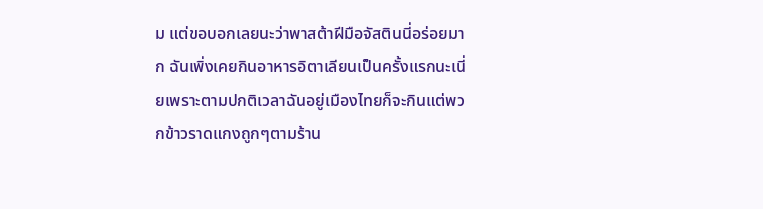ม แต่ขอบอกเลยนะว่าพาสต้าฝีมือจัสตินนี่อร่อยมาก ฉันเพิ่งเคยกินอาหารอิตาเลียนเป็นครั้งแรกนะเนี่ยเพราะตามปกติเวลาฉันอยู่เมืองไทยก็จะกินแต่พวกข้าวราดแกงถูกๆตามร้าน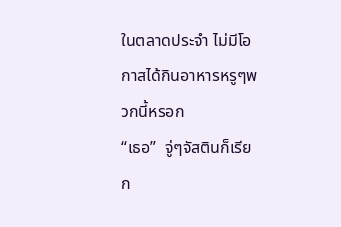ในตลาดประจำ ไม่มีโอกาสได้กินอาหารหรูๆพวกนี้หรอก
“เธอ”  จู่ๆจัสตินก็เรียก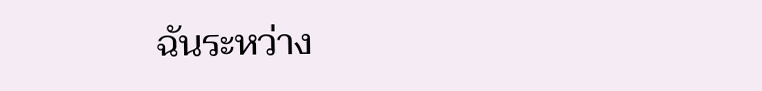ฉันระหว่าง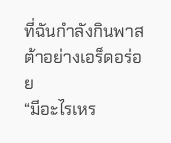ที่ฉันกำลังกินพาสต้าอย่างเอร็ดอร่อย
“มีอะไรเหร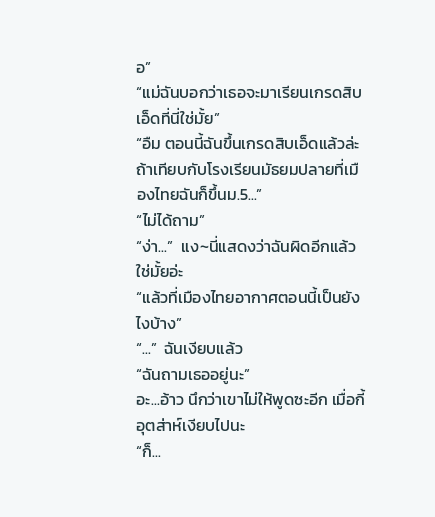อ”
“แม่ฉันบอกว่าเธอจะมาเรียนเกรดสิบเอ็ดที่นี่ใช่มั้ย”
“อืม ตอนนี้ฉันขึ้นเกรดสิบเอ็ดแล้วล่ะ ถ้าเทียบกับโรงเรียนมัธยมปลายที่เมืองไทยฉันก็ขึ้นม.5...”
“ไม่ได้ถาม”
“ง่า...”  แง~นี่แสดงว่าฉันผิดอีกแล้วใช่มั้ยอ่ะ
“แล้วที่เมืองไทยอากาศตอนนี้เป็นยังไงบ้าง”
“...”  ฉันเงียบแล้ว
“ฉันถามเธออยู่นะ”
อะ...อ้าว นึกว่าเขาไม่ให้พูดซะอีก เมื่อกี้อุตส่าห์เงียบไปนะ
“ก็...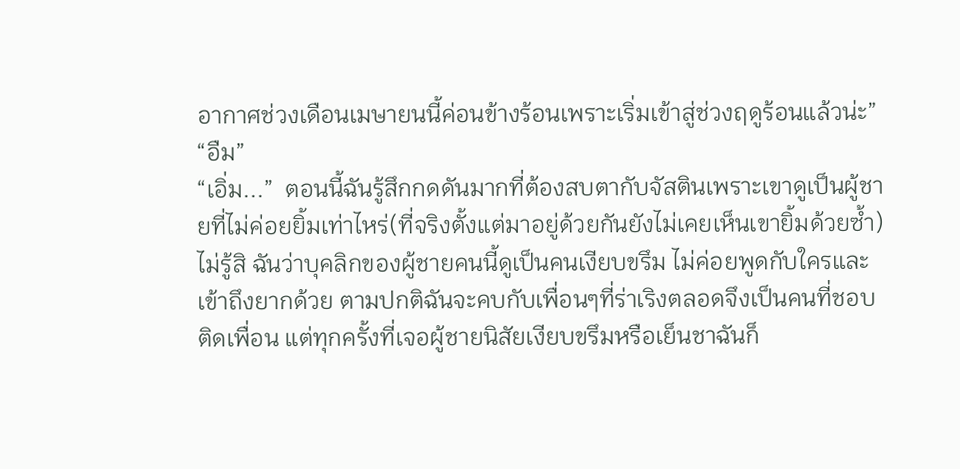อากาศช่วงเดือนเมษายนนี้ค่อนข้างร้อนเพราะเริ่มเข้าสู่ช่วงฤดูร้อนแล้วน่ะ”
“อืม”
“เอิ่ม...”  ตอนนี้ฉันรู้สึกกดดันมากที่ต้องสบตากับจัสตินเพราะเขาดูเป็นผู้ชายที่ไม่ค่อยยิ้มเท่าไหร่(ที่จริงตั้งแต่มาอยู่ด้วยกันยังไม่เคยเห็นเขายิ้มด้วยซ้ำ)ไม่รู้สิ ฉันว่าบุคลิกของผู้ชายคนนี้ดูเป็นคนเงียบขรึม ไม่ค่อยพูดกับใครและเข้าถึงยากด้วย ตามปกติฉันจะคบกับเพื่อนๆที่ร่าเริงตลอดจึงเป็นคนที่ชอบติดเพื่อน แต่ทุกครั้งที่เจอผู้ชายนิสัยเงียบขรึมหรือเย็นชาฉันก็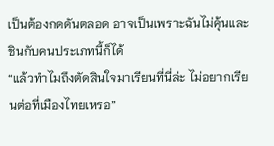เป็นต้องกดดันตลอด อาจเป็นเพราะฉันไม่คุ้นและชินกับคนประเภทนี้ก็ได้
“แล้วทำไมถึงตัดสินใจมาเรียนที่นี่ล่ะ ไม่อยากเรียนต่อที่เมืองไทยเหรอ”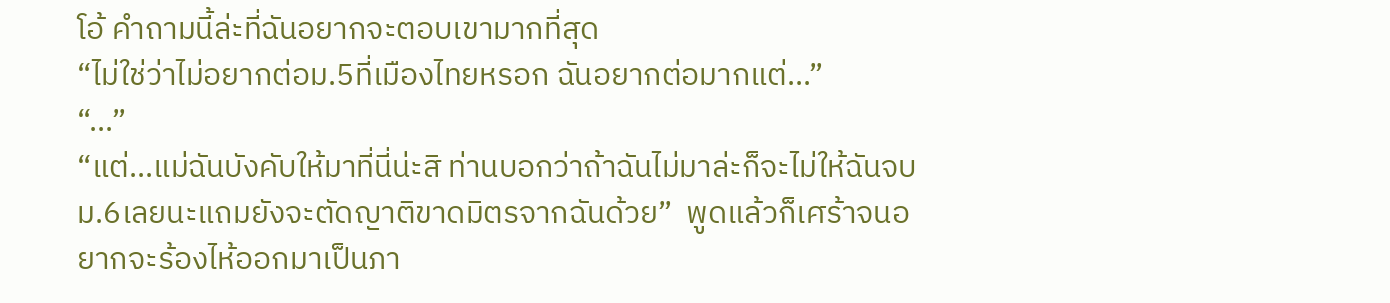โอ้ คำถามนี้ล่ะที่ฉันอยากจะตอบเขามากที่สุด
“ไม่ใช่ว่าไม่อยากต่อม.5ที่เมืองไทยหรอก ฉันอยากต่อมากแต่...”
“...”
“แต่...แม่ฉันบังคับให้มาที่นี่น่ะสิ ท่านบอกว่าถ้าฉันไม่มาล่ะก็จะไม่ให้ฉันจบม.6เลยนะแถมยังจะตัดญาติขาดมิตรจากฉันด้วย”  พูดแล้วก็เศร้าจนอยากจะร้องไห้ออกมาเป็นภา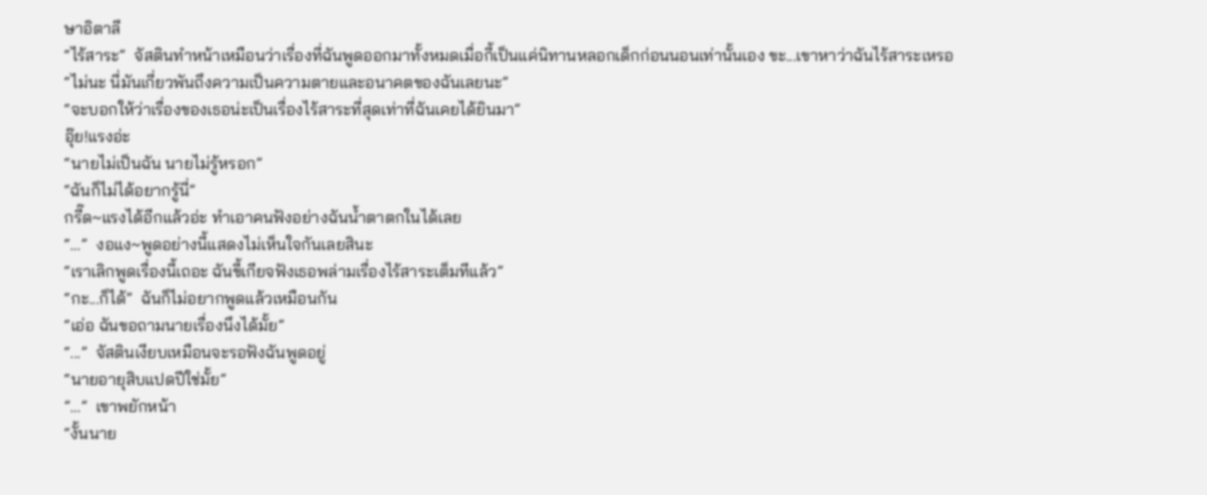ษาอิตาลี
“ไร้สาระ”  จัสตินทำหน้าเหมือนว่าเรื่องที่ฉันพูดออกมาทั้งหมดเมื่อกี้เป็นแค่นิทานหลอกเด็กก่อนนอนเท่านั้นเอง ขะ...เขาหาว่าฉันไร้สาระเหรอ
“ไม่นะ นี่มันเกี่ยวพันถึงความเป็นความตายและอนาคตของฉันเลยนะ”
“จะบอกให้ว่าเรื่องของเธอน่ะเป็นเรื่องไร้สาระที่สุดเท่าที่ฉันเคยได้ยินมา”
อุ๊ย!แรงอ่ะ
“นายไม่เป็นฉัน นายไม่รู้หรอก”
“ฉันก็ไม่ได้อยากรู้นี่”
กรี๊ด~แรงได้อีกแล้วอ่ะ ทำเอาคนฟังอย่างฉันน้ำตาตกในได้เลย
“…”  งอแง~พูดอย่างนี้แสดงไม่เห็นใจกันเลยสินะ
“เราเลิกพูดเรื่องนี้เถอะ ฉันขี้เกียจฟังเธอพล่ามเรื่องไร้สาระเต็มทีแล้ว”
“กะ...ก็ได้”  ฉันก็ไม่อยากพูดแล้วเหมือนกัน
“เอ่อ ฉันขอถามนายเรื่องนึงได้มั้ย”
“...”  จัสตินเงียบเหมือนจะรอฟังฉันพูดอยู่
“นายอายุสิบแปดปีใช่มั้ย”
”…”  เขาพยักหน้า
“งั้นนาย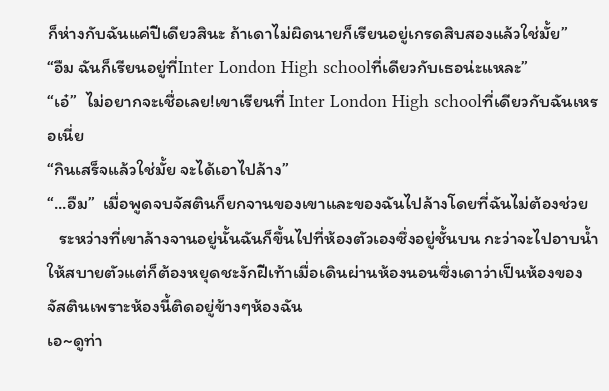ก็ห่างกับฉันแค่ปีเดียวสินะ ถ้าเดาไม่ผิดนายก็เรียนอยู่เกรดสิบสองแล้วใช่มั้ย”
“อืม ฉันก็เรียนอยู่ที่Inter London High schoolที่เดียวกับเธอน่ะแหละ”
“เอ๋”  ไม่อยากจะเชื่อเลย!เขาเรียนที่ Inter London High schoolที่เดียวกับฉันเหรอเนี่ย
“กินเสร็จแล้วใช่มั้ย จะได้เอาไปล้าง”
“...อืม”  เมื่อพูดจบจัสตินก็ยกจานของเขาและของฉันไปล้างโดยที่ฉันไม่ต้องช่วย
   ระหว่างที่เขาล้างจานอยู่นั้นฉันก็ขึ้นไปที่ห้องตัวเองซึ่งอยู่ชั้นบน กะว่าจะไปอาบน้ำให้สบายตัวแต่ก็ต้องหยุดชะงักฝีเท้าเมื่อเดินผ่านห้องนอนซึ่งเดาว่าเป็นห้องของจัสตินเพราะห้องนี้ติดอยู่ข้างๆห้องฉัน
เอ~ดูท่า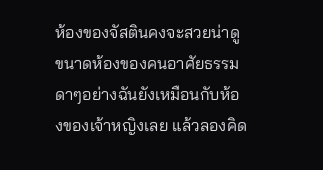ห้องของจัสตินคงจะสวยน่าดู ขนาดห้องของคนอาศัยธรรมดาๆอย่างฉันยังเหมือนกับห้องของเจ้าหญิงเลย แล้วลองคิด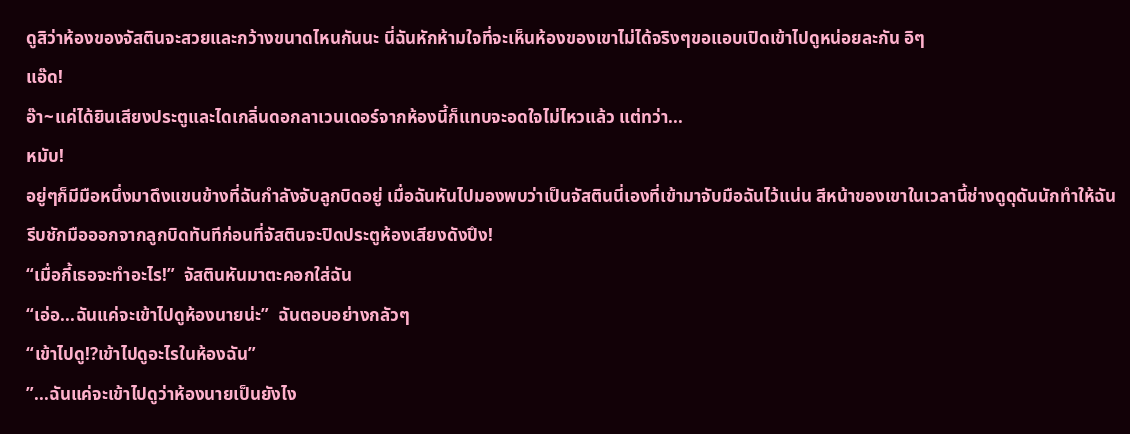ดูสิว่าห้องของจัสตินจะสวยและกว้างขนาดไหนกันนะ นี่ฉันหักห้ามใจที่จะเห็นห้องของเขาไม่ได้จริงๆขอแอบเปิดเข้าไปดูหน่อยละกัน อิๆ
แอ๊ด!
อ๊า~แค่ได้ยินเสียงประตูและไดเกลิ่นดอกลาเวนเดอร์จากห้องนี้ก็แทบจะอดใจไม่ไหวแล้ว แต่ทว่า...
หมับ!
อยู่ๆก็มีมือหนึ่งมาดึงแขนข้างที่ฉันกำลังจับลูกบิดอยู่ เมื่อฉันหันไปมองพบว่าเป็นจัสตินนี่เองที่เข้ามาจับมือฉันไว้แน่น สีหน้าของเขาในเวลานี้ช่างดูดุดันนักทำให้ฉันรีบชักมือออกจากลูกบิดทันทีก่อนที่จัสตินจะปิดประตูห้องเสียงดังปึง!
“เมื่อกี้เธอจะทำอะไร!”  จัสตินหันมาตะคอกใส่ฉัน
“เอ่อ...ฉันแค่จะเข้าไปดูห้องนายน่ะ”  ฉันตอบอย่างกลัวๆ
“เข้าไปดู!?เข้าไปดูอะไรในห้องฉัน”
”...ฉันแค่จะเข้าไปดูว่าห้องนายเป็นยังไง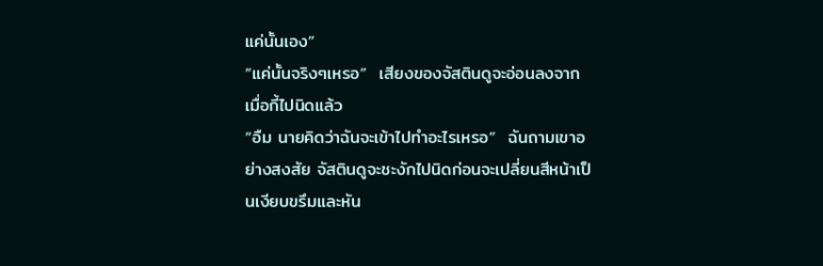แค่นั้นเอง”
“แค่นั้นจริงๆเหรอ”  เสียงของจัสตินดูจะอ่อนลงจากเมื่อกี้ไปนิดแล้ว
“อืม นายคิดว่าฉันจะเข้าไปทำอะไรเหรอ”  ฉันถามเขาอย่างสงสัย จัสตินดูจะชะงักไปนิดก่อนจะเปลี่ยนสีหน้าเป็นเงียบขรึมและหัน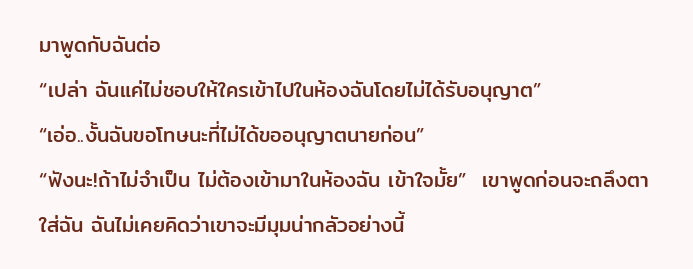มาพูดกับฉันต่อ
“เปล่า ฉันแค่ไม่ชอบให้ใครเข้าไปในห้องฉันโดยไม่ได้รับอนุญาต”
“เอ่อ..งั้นฉันขอโทษนะที่ไม่ได้ขออนุญาตนายก่อน”
“ฟังนะ!ถ้าไม่จำเป็น ไม่ต้องเข้ามาในห้องฉัน เข้าใจมั้ย”  เขาพูดก่อนจะถลึงตาใส่ฉัน ฉันไม่เคยคิดว่าเขาจะมีมุมน่ากลัวอย่างนี้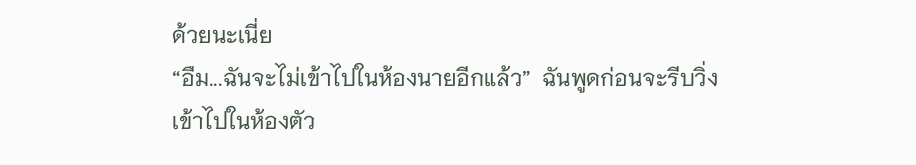ด้วยนะเนี่ย
“อืม...ฉันจะไม่เข้าไปในห้องนายอีกแล้ว”  ฉันพูดก่อนจะรีบวิ่งเข้าไปในห้องตัว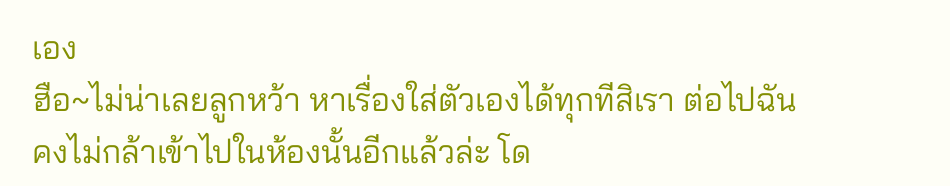เอง
ฮือ~ไม่น่าเลยลูกหว้า หาเรื่องใส่ตัวเองได้ทุกทีสิเรา ต่อไปฉันคงไม่กล้าเข้าไปในห้องนั้นอีกแล้วล่ะ โด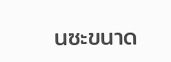นซะขนาด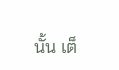นั้น เต็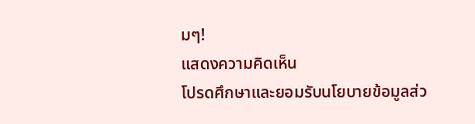มๆ!
แสดงความคิดเห็น
โปรดศึกษาและยอมรับนโยบายข้อมูลส่ว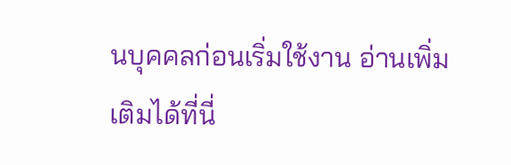นบุคคลก่อนเริ่มใช้งาน อ่านเพิ่มเติมได้ที่นี่